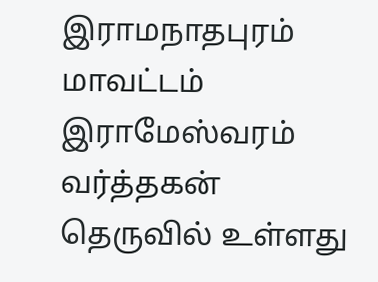இராமநாதபுரம் மாவட்டம் இராமேஸ்வரம் வர்த்தகன் தெருவில் உள்ளது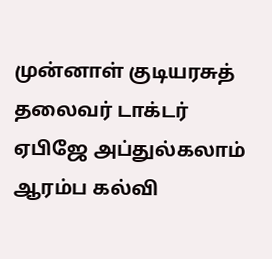முன்னாள் குடியரசுத் தலைவர் டாக்டர் ஏபிஜே அப்துல்கலாம் ஆரம்ப கல்வி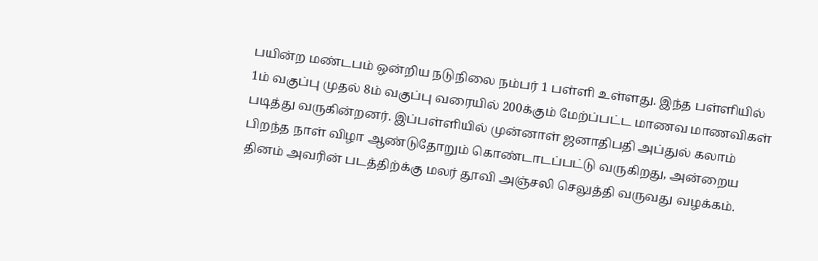பயின்ற மண்டபம் ஒன்றிய நடுநிலை நம்பர் 1 பள்ளி உள்ளது. இந்த பள்ளியில் 1ம் வகுப்பு முதல் 8ம் வகுப்பு வரையில் 200க்கும் மேற்ப்பட்ட மாணவ மாணவிகள் படித்து வருகின்றனர். இப்பள்ளியில் முன்னாள் ஜனாதிபதி அப்துல் கலாம் பிறந்த நாள் விழா ஆண்டுதோறும் கொண்டாடப்பட்டு வருகிறது, அன்றைய தினம் அவரின் படத்திற்க்கு மலர் தூவி அஞ்சலி செலுத்தி வருவது வழக்கம்.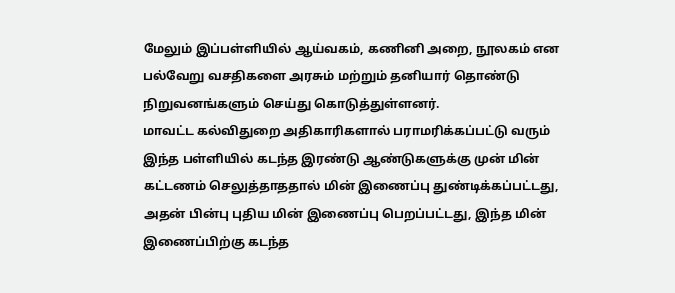மேலும் இப்பள்ளியில் ஆய்வகம், கணினி அறை, நூலகம் என பல்வேறு வசதிகளை அரசும் மற்றும் தனியார் தொண்டு நிறுவனங்களும் செய்து கொடுத்துள்ளனர்.
மாவட்ட கல்விதுறை அதிகாரிகளால் பராமரிக்கப்பட்டு வரும் இந்த பள்ளியில் கடந்த இரண்டு ஆண்டுகளுக்கு முன் மின் கட்டணம் செலுத்தாததால் மின் இணைப்பு துண்டிக்கப்பட்டது, அதன் பின்பு புதிய மின் இணைப்பு பெறப்பட்டது, இந்த மின் இணைப்பிற்கு கடந்த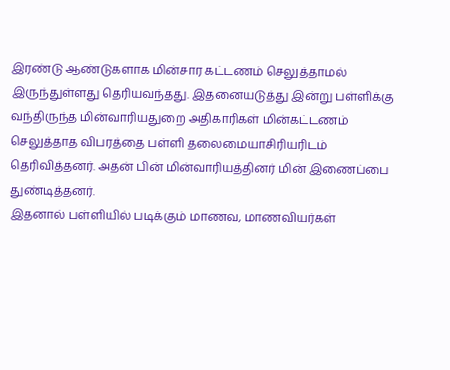இரண்டு ஆண்டுகளாக மின்சார கட்டணம் செலுத்தாமல் இருந்துள்ளது தெரியவந்தது. இதனையடுத்து இன்று பள்ளிக்கு வந்திருந்த மின்வாரியதுறை அதிகாரிகள் மின்கட்டணம் செலுத்தாத விபரத்தை பள்ளி தலைமையாசிரியரிடம் தெரிவித்தனர். அதன் பின் மின்வாரியத்தினர் மின் இணைப்பை துண்டித்தனர்.
இதனால் பள்ளியில் படிக்கும் மாணவ, மாணவியர்கள்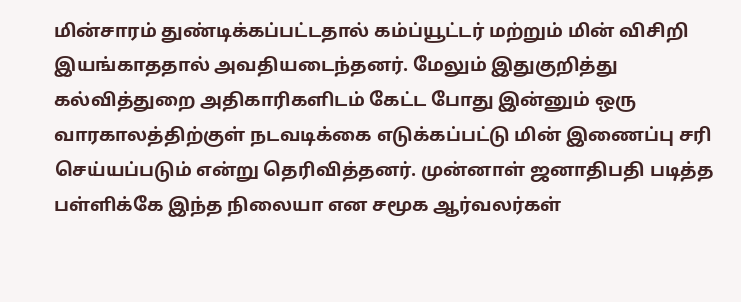மின்சாரம் துண்டிக்கப்பட்டதால் கம்ப்யூட்டர் மற்றும் மின் விசிறி இயங்காததால் அவதியடைந்தனர். மேலும் இதுகுறித்து கல்வித்துறை அதிகாரிகளிடம் கேட்ட போது இன்னும் ஒரு வாரகாலத்திற்குள் நடவடிக்கை எடுக்கப்பட்டு மின் இணைப்பு சரி செய்யப்படும் என்று தெரிவித்தனர். முன்னாள் ஜனாதிபதி படித்த பள்ளிக்கே இந்த நிலையா என சமூக ஆர்வலர்கள்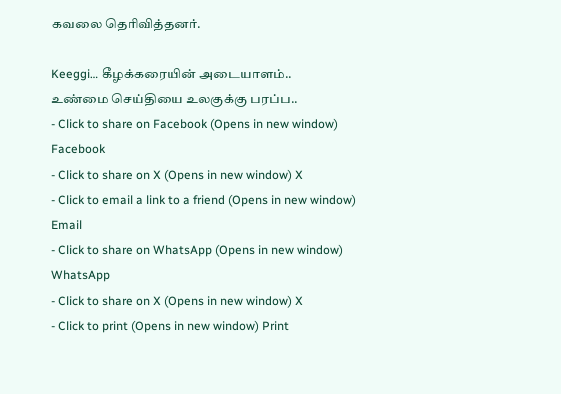கவலை தெரிவித்தனர்.

Keeggi… கீழக்கரையின் அடையாளம்..
உண்மை செய்தியை உலகுக்கு பரப்ப..
- Click to share on Facebook (Opens in new window) Facebook
- Click to share on X (Opens in new window) X
- Click to email a link to a friend (Opens in new window) Email
- Click to share on WhatsApp (Opens in new window) WhatsApp
- Click to share on X (Opens in new window) X
- Click to print (Opens in new window) Print